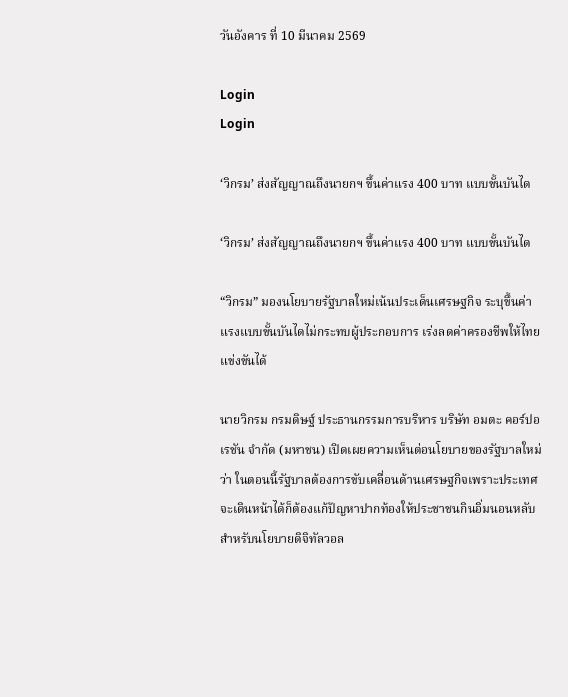วันอังคาร ที่ 10 มีนาคม 2569

Login
Login

‘วิกรม’ ส่งสัญญาณถึงนายกฯ ขึ้นค่าแรง 400 บาท แบบขั้นบันได

‘วิกรม’ ส่งสัญญาณถึงนายกฯ ขึ้นค่าแรง 400 บาท แบบขั้นบันได

“วิกรม” มองนโยบายรัฐบาลใหม่เน้นประเด็นเศรษฐกิจ ระบุขึ้นค่าแรงแบบขั้นบันไดไม่กระทบผู้ประกอบการ เร่งลดค่าครองชีพให้ไทยแข่งขันได้

นายวิกรม กรมดิษฐ์ ประธานกรรมการบริหาร บริษัท อมตะ คอร์ปอเรชัน จํากัด (มหาชน) เปิดเผยความเห็นต่อนโยบายของรัฐบาลใหม่ว่า ในตอนนี้รัฐบาลต้องการขับเคลื่อนด้านเศรษฐกิจเพราะประเทศจะเดินหน้าได้ก็ต้องแก้ปัญหาปากท้องให้ประชาชนกินอิ่มนอนหลับ สำหรับนโยบายดิจิทัลวอล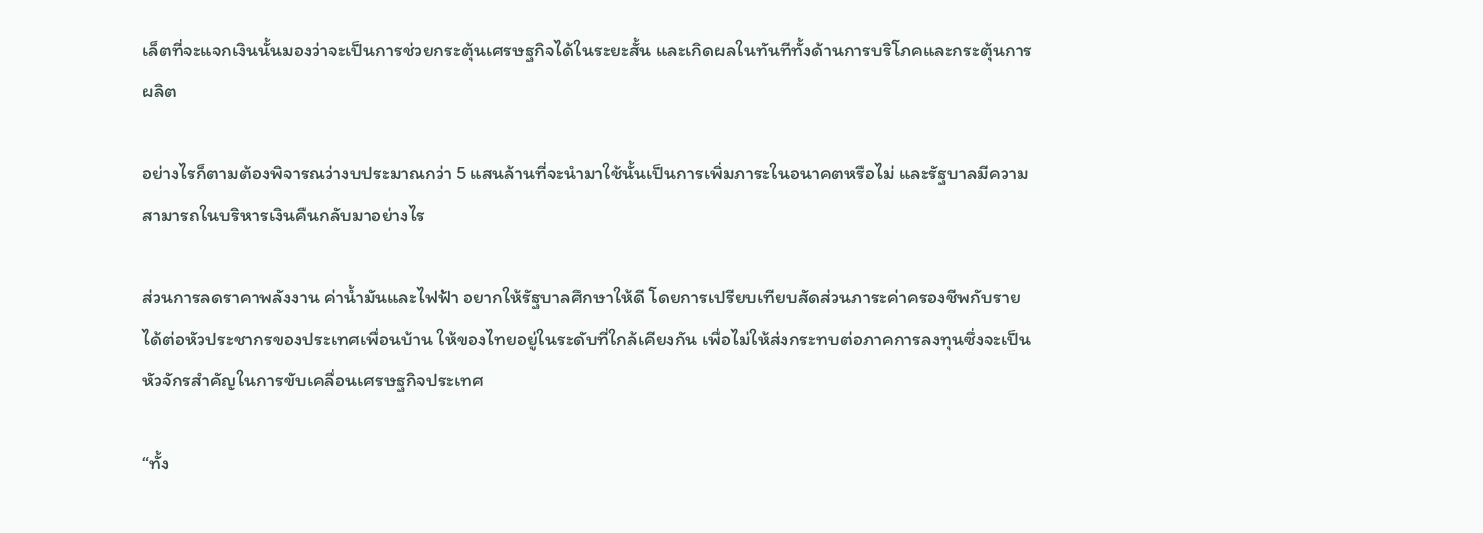เล็ตที่จะแจกเงินนั้นมองว่าจะเป็นการช่วยกระตุ้นเศรษฐกิจได้ในระยะสั้น และเกิดผลในทันทีทั้งด้านการบริโภคและกระตุ้นการผลิต

อย่างไรก็ตามต้องพิจารณว่างบประมาณกว่า 5 แสนล้านที่จะนำมาใช้นั้นเป็นการเพิ่มภาระในอนาคตหรือไม่ และรัฐบาลมีความสามารถในบริหารเงินคืนกลับมาอย่างไร

ส่วนการลดราคาพลังงาน ค่าน้ำมันและไฟฟ้า อยากให้รัฐบาลศึกษาให้ดี โดยการเปรียบเทียบสัดส่วนภาระค่าครองชีพกับรายได้ต่อหัวประชากรของประเทศเพื่อนบ้าน ให้ของไทยอยู่ในระดับที่ใกล้เคียงกัน เพื่อไม่ให้ส่งกระทบต่อภาคการลงทุนซึ่งจะเป็นหัวจักรสำคัญในการขับเคลื่อนเศรษฐกิจประเทศ

“ทั้ง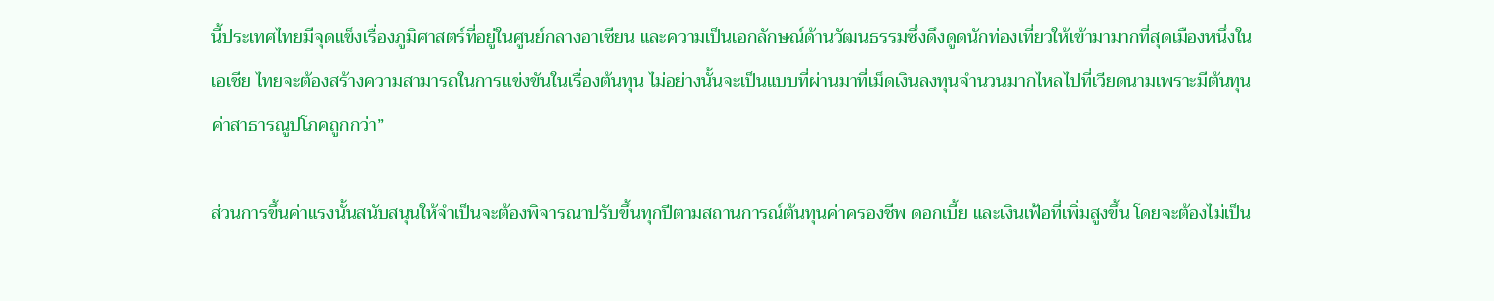นี้ประเทศไทยมีจุดแข็งเรื่องภูมิศาสตร์ที่อยู่ในศูนย์กลางอาเซียน และความเป็นเอกลักษณ์ด้านวัฒนธรรมซึ่งดึงดูดนักท่องเที่ยวให้เข้ามามากที่สุดเมืองหนึ่งในเอเชีย ไทยจะต้องสร้างความสามารถในการแข่งขันในเรื่องต้นทุน ไม่อย่างนั้นจะเป็นแบบที่ผ่านมาที่เม็ดเงินลงทุนจำนวนมากไหลไปที่เวียดนามเพราะมีต้นทุนค่าสาธารณูปโภคถูกกว่า”

ส่วนการขึ้นค่าแรงนั้นสนับสนุนให้จำเป็นจะต้องพิจารณาปรับขึ้นทุกปีตามสถานการณ์ต้นทุนค่าครองชีพ ดอกเบี้ย และเงินเฟ้อที่เพิ่มสูงขึ้น โดยจะต้องไม่เป็น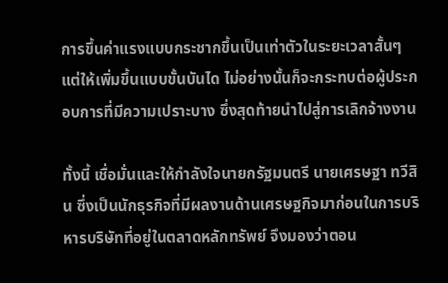การขึ้นค่าแรงแบบกระชากขึ้นเป็นเท่าตัวในระยะเวลาสั้นๆ แต่ให้เพิ่มขึ้นแบบขั้นบันได ไม่อย่างนั้นก็จะกระทบต่อผู้ประกอบการที่มีความเปราะบาง ซึ่งสุดท้ายนำไปสู่การเลิกจ้างงาน

ทั้งนี้ เชื่อมั่นและให้กำลังใจนายกรัฐมนตรี นายเศรษฐา ทวีสิน ซึ่งเป็นนักธุรกิจที่มีผลงานด้านเศรษฐกิจมาก่อนในการบริหารบริษัทที่อยู่ในตลาดหลักทรัพย์ จึงมองว่าตอน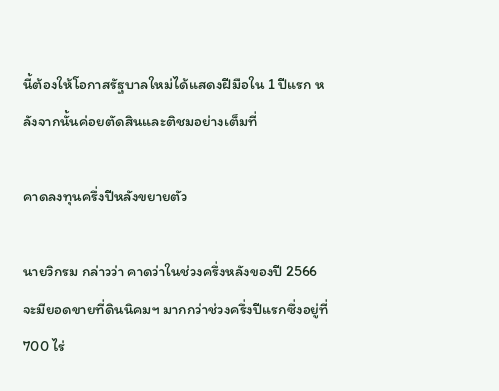นี้ต้องให้โอกาสรัฐบาลใหม่ได้แสดงฝีมือใน 1 ปีแรก หลังจากนั้นค่อยตัดสินและติชมอย่างเต็มที่

คาดลงทุนครึ่งปีหลังขยายตัว

นายวิกรม กล่าวว่า คาดว่าในช่วงครึ่งหลังของปี 2566 จะมียอดขายที่ดินนิคมฯ มากกว่าช่วงครึ่งปีแรกซึ่งอยู่ที่ 700 ไร่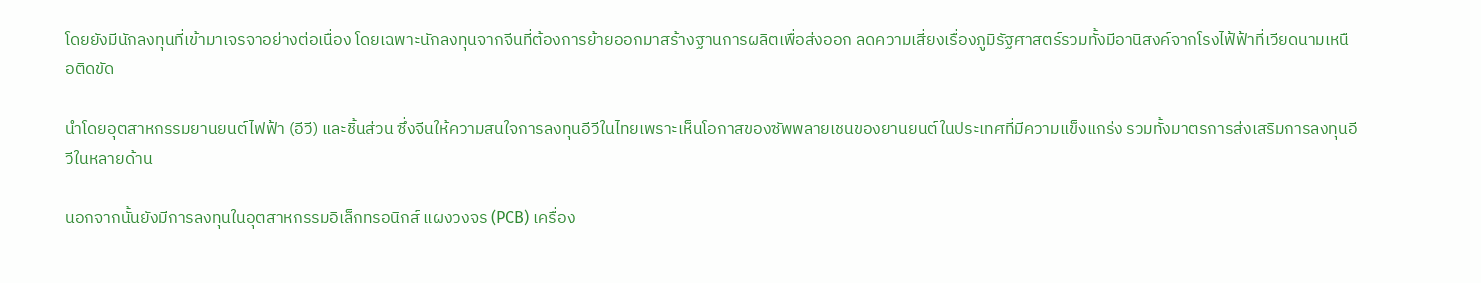โดยยังมีนักลงทุนที่เข้ามาเจรจาอย่างต่อเนื่อง โดยเฉพาะนักลงทุนจากจีนที่ต้องการย้ายออกมาสร้างฐานการผลิตเพื่อส่งออก ลดความเสี่ยงเรื่องภูมิรัฐศาสตร์รวมทั้งมีอานิสงค์จากโรงไฟ้ฟ้าที่เวียดนามเหนือติดขัด

นำโดยอุตสาหกรรมยานยนต์ไฟฟ้า (อีวี) และชิ้นส่วน ซึ่งจีนให้ความสนใจการลงทุนอีวีในไทยเพราะเห็นโอกาสของซัพพลายเชนของยานยนต์ในประเทศที่มีความแข็งแกร่ง รวมทั้งมาตรการส่งเสริมการลงทุนอีวีในหลายด้าน

นอกจากนั้นยังมีการลงทุนในอุตสาหกรรมอิเล็กทรอนิกส์ แผงวงจร (PCB) เครื่อง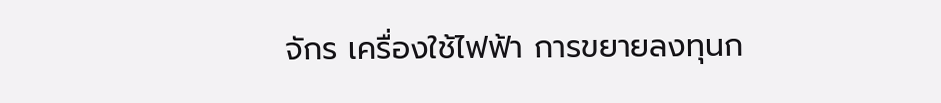จักร เครื่องใช้ไฟฟ้า การขยายลงทุนก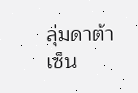ลุ่มดาต้าเซ็น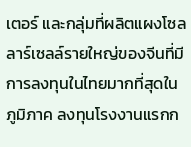เตอร์ และกลุ่มที่ผลิตแผงโซลลาร์เซลล์รายใหญ่ของจีนที่มีการลงทุนในไทยมากที่สุดในภูมิภาค ลงทุนโรงงานแรกก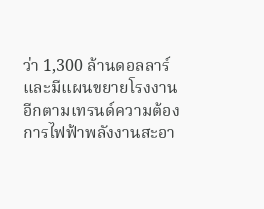ว่า 1,300 ล้านดอลลาร์ และมีแผนขยายโรงงานอีกตามเทรนด์ความต้องการไฟฟ้าพลังงานสะอา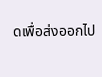ดเพื่อส่งออกไป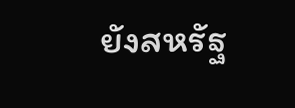ยังสหรัฐ